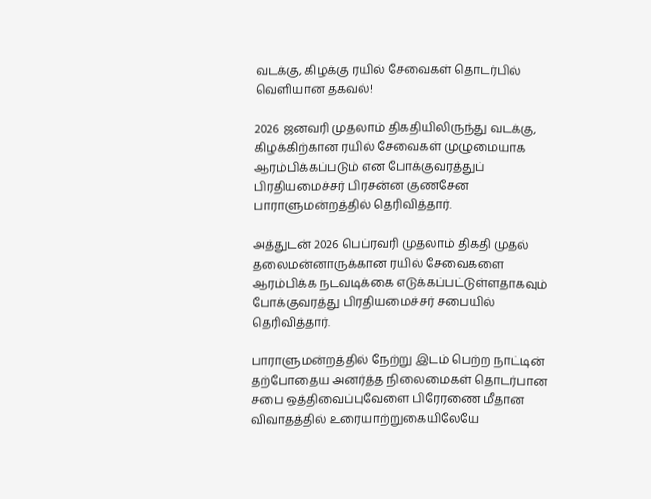வடக்கு, கிழக்கு ரயில் சேவைகள் தொடர்பில் வெளியான தகவல்!

2026 ஜனவரி முதலாம் திகதியிலிருந்து வடக்கு, கிழக்கிற்கான ரயில் சேவைகள் முழுமையாக ஆரம்பிக்கப்படும் என போக்குவரத்துப் பிரதியமைச்சர் பிரசன்ன குணசேன பாராளுமன்றத்தில் தெரிவித்தார்.

அத்துடன் 2026 பெப்ரவரி முதலாம் திகதி முதல் தலைமன்னாருக்கான ரயில் சேவைகளை ஆரம்பிக்க நடவடிக்கை எடுக்கப்பட்டுள்ளதாகவும் போக்குவரத்து பிரதியமைச்சர் சபையில் தெரிவித்தார்.

பாராளுமன்றத்தில் நேற்று இடம் பெற்ற நாட்டின் தற்போதைய அனர்த்த நிலைமைகள் தொடர்பான சபை ஒத்திவைப்புவேளை பிரேரணை மீதான விவாதத்தில் உரையாற்றுகையிலேயே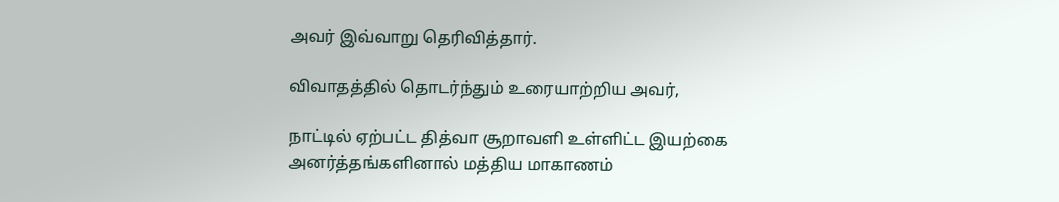அவர் இவ்வாறு தெரிவித்தார்.

விவாதத்தில் தொடர்ந்தும் உரையாற்றிய அவர்,

நாட்டில் ஏற்பட்ட தித்வா சூறாவளி உள்ளிட்ட இயற்கை அனர்த்தங்களினால் மத்திய மாகாணம்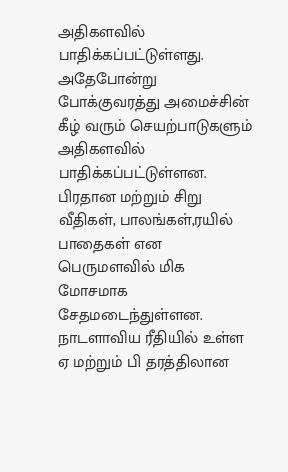அதிகளவில் பாதிக்கப்பட்டுள்ளது. அதேபோன்று போக்குவரத்து அமைச்சின் கீழ் வரும் செயற்பாடுகளும் அதிகளவில் பாதிக்கப்பட்டுள்ளன. பிரதான மற்றும் சிறு வீதிகள், பாலங்கள்,ரயில் பாதைகள் என பெருமளவில் மிக மோசமாக சேதமடைந்துள்ளன. நாடளாவிய ரீதியில் உள்ள ஏ மற்றும் பி தரத்திலான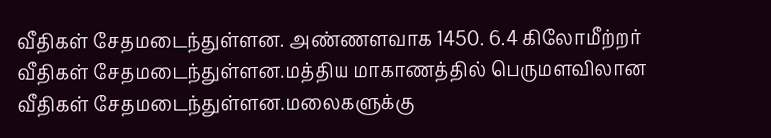வீதிகள் சேதமடைந்துள்ளன. அண்ணளவாக 1450. 6.4 கிலோமீற்றர் வீதிகள் சேதமடைந்துள்ளன.மத்திய மாகாணத்தில் பெருமளவிலான வீதிகள் சேதமடைந்துள்ளன.மலைகளுக்கு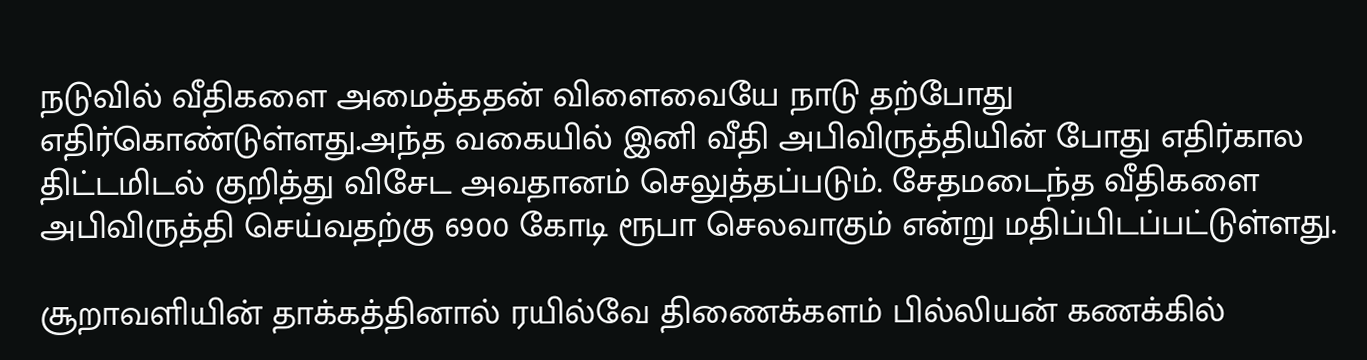நடுவில் வீதிகளை அமைத்ததன் விளைவையே நாடு தற்போது எதிர்கொண்டுள்ளது.அந்த வகையில் இனி வீதி அபிவிருத்தியின் போது எதிர்கால திட்டமிடல் குறித்து விசேட அவதானம் செலுத்தப்படும். சேதமடைந்த வீதிகளை அபிவிருத்தி செய்வதற்கு 6900 கோடி ரூபா செலவாகும் என்று மதிப்பிடப்பட்டுள்ளது.

சூறாவளியின் தாக்கத்தினால் ரயில்வே திணைக்களம் பில்லியன் கணக்கில்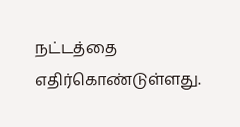நட்டத்தை எதிர்கொண்டுள்ளது.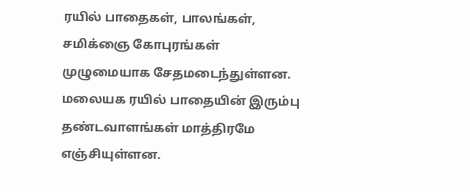ரயில் பாதைகள், பாலங்கள், சமிக்ஞை கோபுரங்கள் முழுமையாக சேதமடைந்துள்ளன. மலையக ரயில் பாதையின் இரும்பு தண்டவாளங்கள் மாத்திரமே எஞ்சியுள்ளன.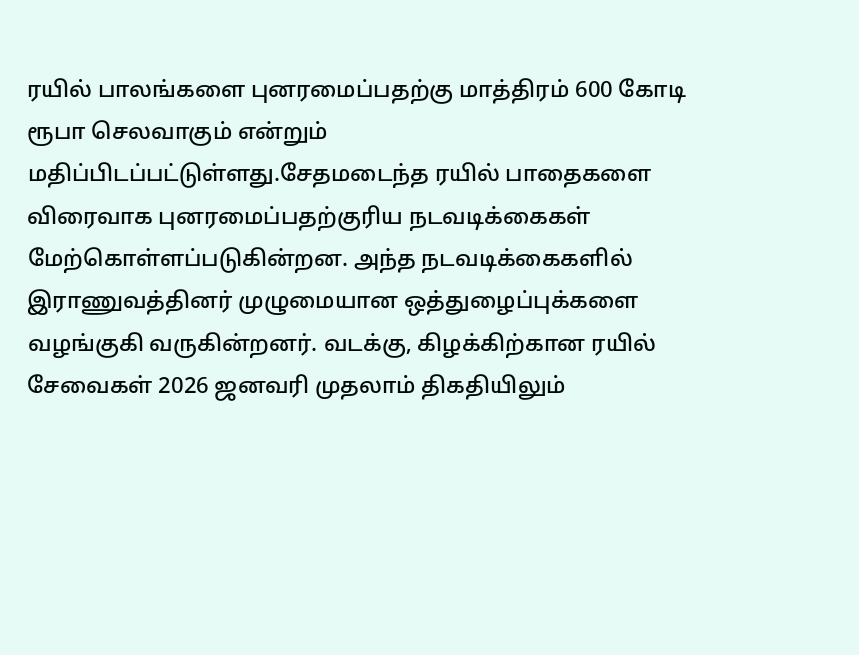ரயில் பாலங்களை புனரமைப்பதற்கு மாத்திரம் 600 கோடி ரூபா செலவாகும் என்றும் மதிப்பிடப்பட்டுள்ளது.சேதமடைந்த ரயில் பாதைகளை விரைவாக புனரமைப்பதற்குரிய நடவடிக்கைகள் மேற்கொள்ளப்படுகின்றன. அந்த நடவடிக்கைகளில் இராணுவத்தினர் முழுமையான ஒத்துழைப்புக்களை வழங்குகி வருகின்றனர். வடக்கு, கிழக்கிற்கான ரயில் சேவைகள் 2026 ஜனவரி முதலாம் திகதியிலும்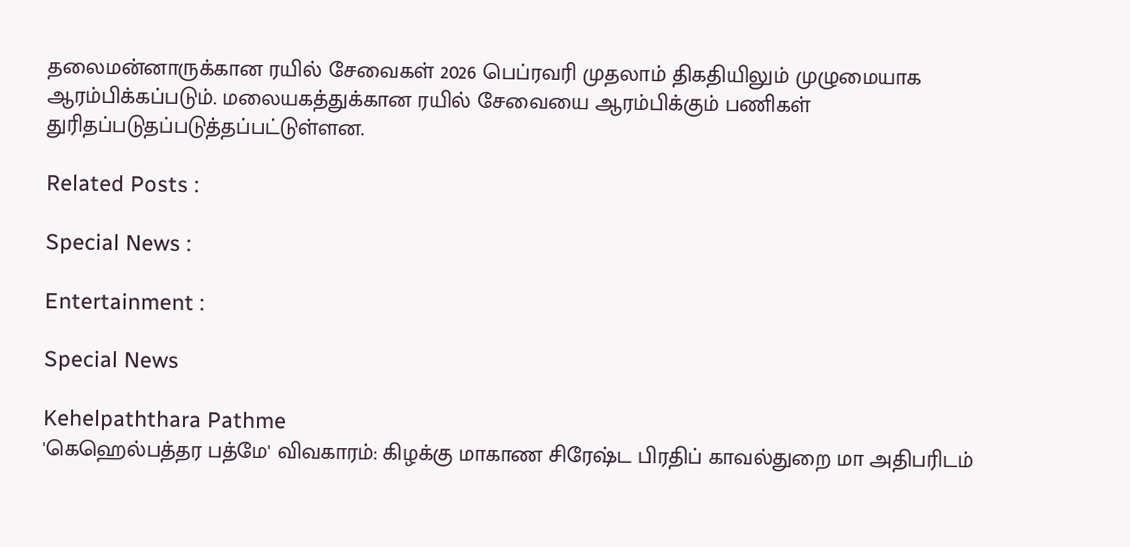தலைமன்னாருக்கான ரயில் சேவைகள் 2026 பெப்ரவரி முதலாம் திகதியிலும் முழுமையாக ஆரம்பிக்கப்படும். மலையகத்துக்கான ரயில் சேவையை ஆரம்பிக்கும் பணிகள் துரிதப்படுதப்படுத்தப்பட்டுள்ளன.

Related Posts :

Special News :

Entertainment :

Special News

Kehelpaththara Pathme
'கெஹெல்பத்தர பத்மே' விவகாரம்: கிழக்கு மாகாண சிரேஷ்ட பிரதிப் காவல்துறை மா அதிபரிடம்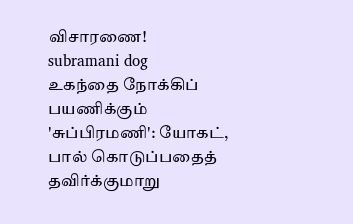விசாரணை!
subramani dog
உகந்தை நோக்கிப் பயணிக்கும் 'சுப்பிரமணி': யோகட், பால் கொடுப்பதைத் தவிர்க்குமாறு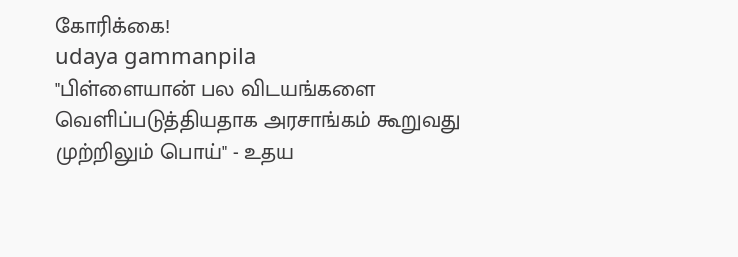கோரிக்கை!
udaya gammanpila
"பிள்ளையான் பல விடயங்களை வெளிப்படுத்தியதாக அரசாங்கம் கூறுவது முற்றிலும் பொய்" - உதய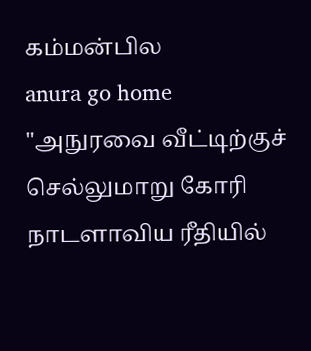கம்மன்பில
anura go home
"அநுரவை வீட்டிற்குச் செல்லுமாறு கோரி நாடளாவிய ரீதியில்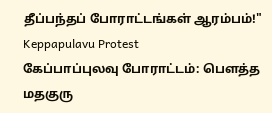தீப்பந்தப் போராட்டங்கள் ஆரம்பம்!"
Keppapulavu Protest
கேப்பாப்புலவு போராட்டம்: பௌத்த மதகுரு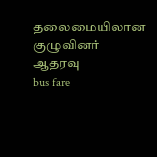தலைமையிலான குழுவினர் ஆதரவு
bus fare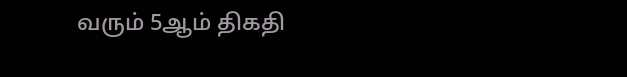வரும் 5ஆம் திகதி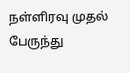நள்ளிரவு முதல் பேருந்து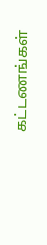கட்டணங்கள்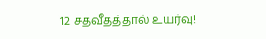12 சதவீதத்தால் உயர்வு!